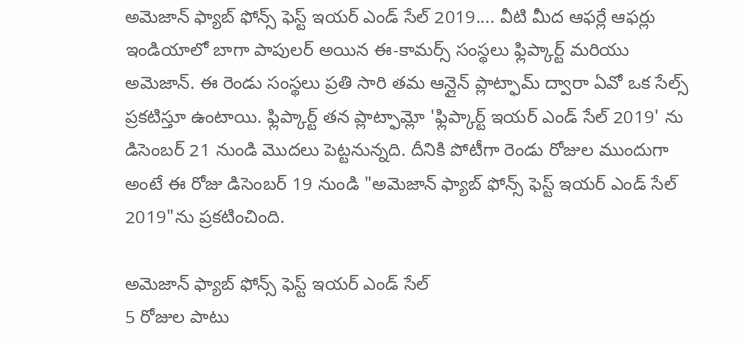అమెజాన్ ఫ్యాబ్ ఫోన్స్ ఫెస్ట్ ఇయర్ ఎండ్ సేల్ 2019.... వీటి మీద ఆఫర్లే ఆఫర్లు
ఇండియాలో బాగా పాపులర్ అయిన ఈ-కామర్స్ సంస్థలు ఫ్లిప్కార్ట్ మరియు అమెజాన్. ఈ రెండు సంస్థలు ప్రతి సారి తమ ఆన్లైన్ ప్లాట్ఫామ్ ద్వారా ఏవో ఒక సేల్స్ ప్రకటిస్తూ ఉంటాయి. ఫ్లిప్కార్ట్ తన ప్లాట్ఫామ్లో 'ఫ్లిప్కార్ట్ ఇయర్ ఎండ్ సేల్ 2019' ను డిసెంబర్ 21 నుండి మొదలు పెట్టనున్నది. దీనికి పోటీగా రెండు రోజుల ముందుగా అంటే ఈ రోజు డిసెంబర్ 19 నుండి "అమెజాన్ ఫ్యాబ్ ఫోన్స్ ఫెస్ట్ ఇయర్ ఎండ్ సేల్ 2019"ను ప్రకటించింది.

అమెజాన్ ఫ్యాబ్ ఫోన్స్ ఫెస్ట్ ఇయర్ ఎండ్ సేల్
5 రోజుల పాటు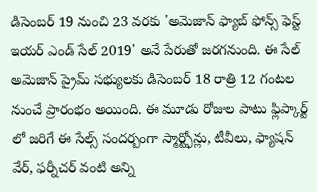డిసెంబర్ 19 నుంచి 23 వరకు 'అమెజాన్ ఫ్యాబ్ ఫోన్స్ ఫెస్ట్ ఇయర్ ఎండ్ సేల్ 2019' అనే పేరుతో జరగనుంది. ఈ సేల్ అమెజాన్ ప్రైమ్ సభ్యులకు డిసెంబర్ 18 రాత్రి 12 గంటల నుంచే ప్రారంభం అయింది. ఈ మూడు రోజుల పాటు ఫ్లిప్కార్ట్ లో జరిగే ఈ సేల్స్ సందర్బంగా స్మార్ట్ఫోన్లు, టీవీలు, ఫ్యాషన్ వేర్, ఫర్నీచర్ వంటి అన్ని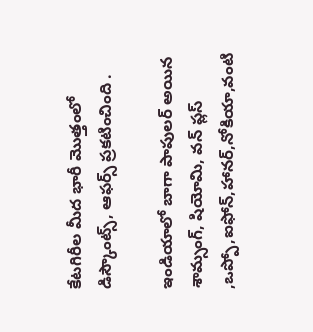కేటగిరీల మీద భారీ మొత్తంలో డిస్కౌంట్స్, ఆఫర్స్ ప్రకటించింది .

ఇండియాలో బాగా పాపులర్ అయిన శామ్సంగ్, షియోమి, వన్ ప్లస్ ,ఒప్పో,ఐఫోన్,హానర్,నోకియా,వంటి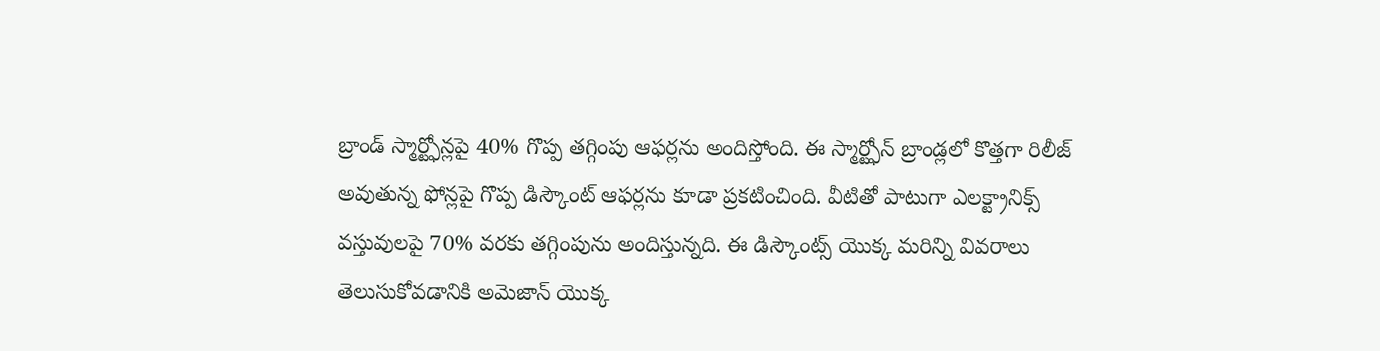బ్రాండ్ స్మార్ట్ఫోన్లపై 40% గొప్ప తగ్గింపు ఆఫర్లను అందిస్తోంది. ఈ స్మార్ట్ఫోన్ బ్రాండ్లలో కొత్తగా రిలీజ్ అవుతున్న ఫోన్లపై గొప్ప డిస్కౌంట్ ఆఫర్లను కూడా ప్రకటించింది. వీటితో పాటుగా ఎలక్ట్రానిక్స్ వస్తువులపై 70% వరకు తగ్గింపును అందిస్తున్నది. ఈ డిస్కౌంట్స్ యొక్క మరిన్ని వివరాలు తెలుసుకోవడానికి అమెజాన్ యొక్క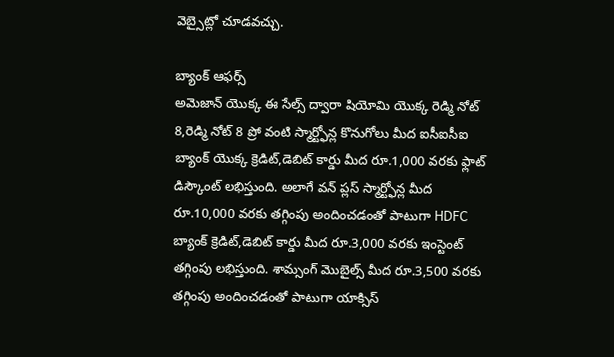వెబ్సైట్లో చూడవచ్చు.

బ్యాంక్ ఆఫర్స్
అమెజాన్ యొక్క ఈ సేల్స్ ద్వారా షియోమి యొక్క రెడ్మి నోట్ 8,రెడ్మి నోట్ 8 ప్రో వంటి స్మార్ట్ఫోన్ల కొనుగోలు మీద ఐసీఐసీఐ బ్యాంక్ యొక్క క్రెడిట్,డెబిట్ కార్డు మీద రూ.1,000 వరకు ఫ్లాట్ డిస్కౌంట్ లభిస్తుంది. అలాగే వన్ ప్లస్ స్మార్ట్ఫోన్ల మీద రూ.10,000 వరకు తగ్గింపు అందించడంతో పాటుగా HDFC బ్యాంక్ క్రెడిట్,డెబిట్ కార్డు మీద రూ.3,000 వరకు ఇంస్టెంట్ తగ్గింపు లభిస్తుంది. శామ్సంగ్ మొబైల్స్ మీద రూ.3,500 వరకు తగ్గింపు అందించడంతో పాటుగా యాక్సిస్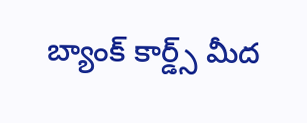బ్యాంక్ కార్డ్స్ మీద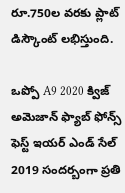రూ.750ల వరకు ప్లాట్ డిస్కౌంట్ లభిస్తుంది.

ఒప్పో A9 2020 క్విజ్
అమెజాన్ ఫ్యాబ్ ఫోన్స్ ఫెస్ట్ ఇయర్ ఎండ్ సేల్ 2019 సందర్బంగా ప్రతి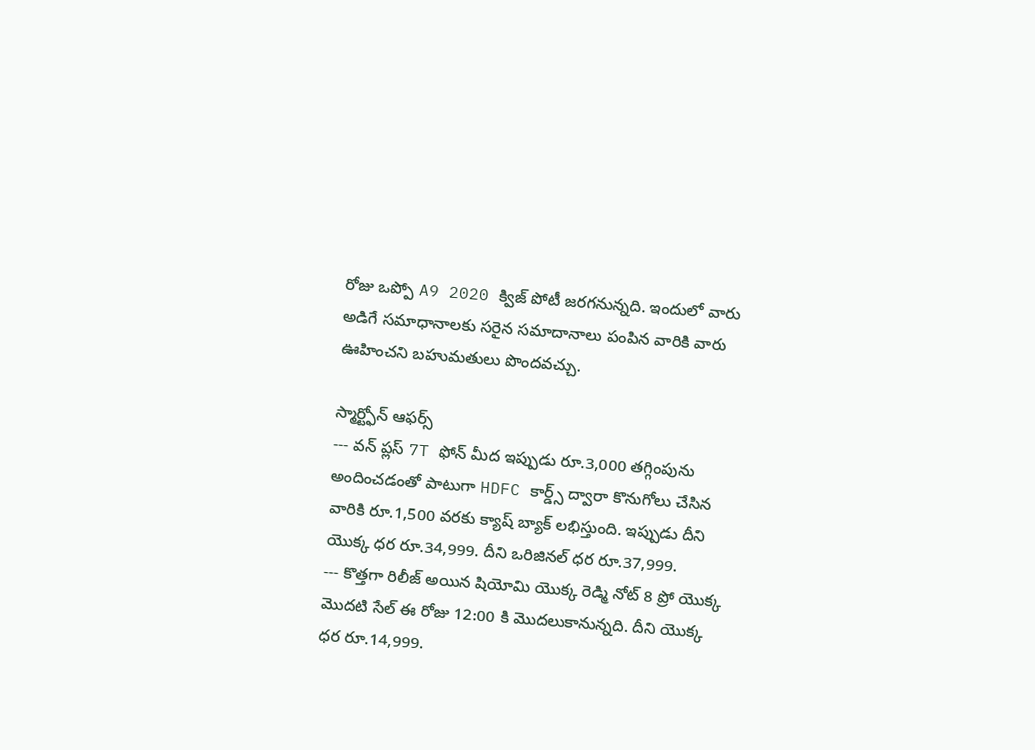రోజు ఒప్పో A9 2020 క్విజ్ పోటీ జరగనున్నది. ఇందులో వారు అడిగే సమాధానాలకు సరైన సమాదానాలు పంపిన వారికి వారు ఊహించని బహుమతులు పొందవచ్చు.

స్మార్ట్ఫోన్ ఆఫర్స్
--- వన్ ప్లస్ 7T ఫోన్ మీద ఇప్పుడు రూ.3,000 తగ్గింపును అందించడంతో పాటుగా HDFC కార్డ్స్ ద్వారా కొనుగోలు చేసిన వారికి రూ.1,500 వరకు క్యాష్ బ్యాక్ లభిస్తుంది. ఇప్పుడు దీని యొక్క ధర రూ.34,999. దీని ఒరిజినల్ ధర రూ.37,999.
--- కొత్తగా రిలీజ్ అయిన షియోమి యొక్క రెడ్మి నోట్ 8 ప్రో యొక్క మొదటి సేల్ ఈ రోజు 12:00 కి మొదలుకానున్నది. దీని యొక్క ధర రూ.14,999.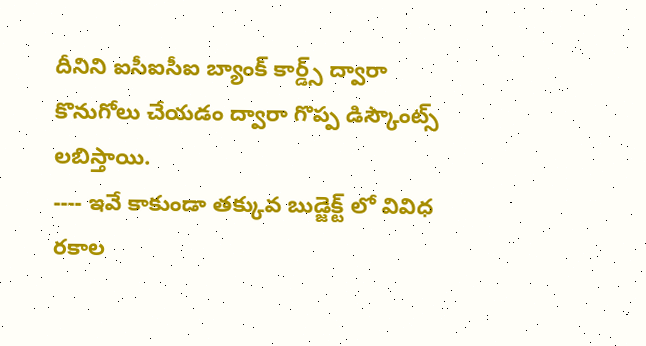దీనిని ఐసీఐసీఐ బ్యాంక్ కార్డ్స్ ద్వారా కొనుగోలు చేయడం ద్వారా గొప్ప డిస్కౌంట్స్ లబిస్తాయి.
---- ఇవే కాకుండా తక్కువ బుడ్జెక్ట్ లో వివిధ రకాల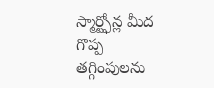స్మార్ట్ఫోన్ల మీద గొప్ప తగ్గింపులను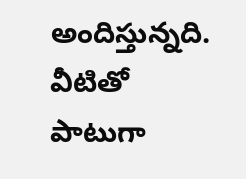అందిస్తున్నది. వీటితో పాటుగా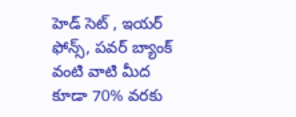హెడ్ సెట్ , ఇయర్ ఫోన్స్, పవర్ బ్యాంక్ వంటి వాటి మీద కూడా 70% వరకు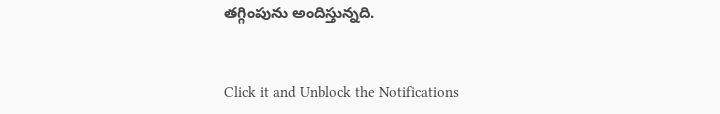తగ్గింపును అందిస్తున్నది.


Click it and Unblock the Notifications